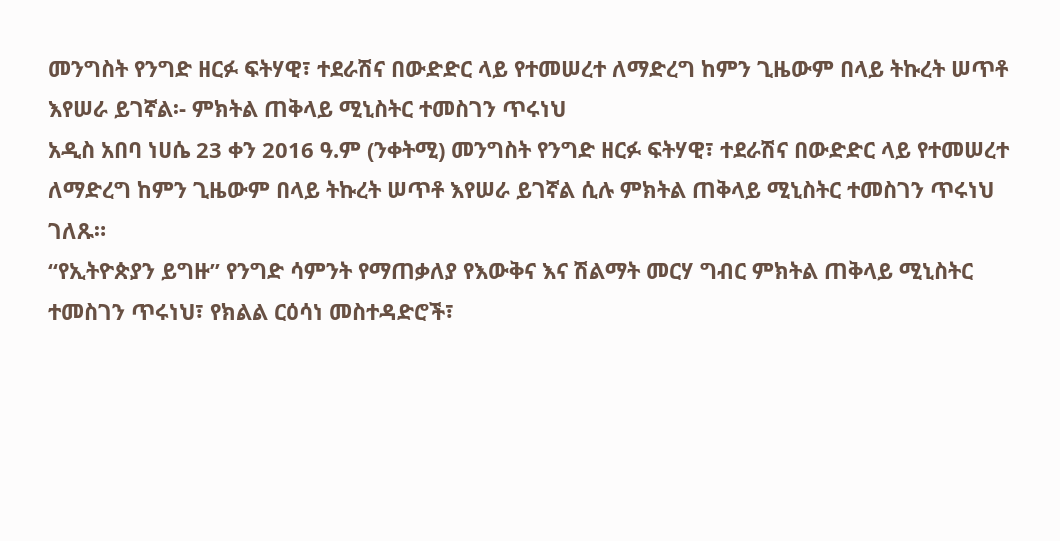መንግስት የንግድ ዘርፉ ፍትሃዊ፣ ተደራሽና በውድድር ላይ የተመሠረተ ለማድረግ ከምን ጊዜውም በላይ ትኩረት ሠጥቶ እየሠራ ይገኛል፡- ምክትል ጠቅላይ ሚኒስትር ተመስገን ጥሩነህ
አዲስ አበባ ነሀሴ 23 ቀን 2016 ዓ.ም (ንቀትሚ) መንግስት የንግድ ዘርፉ ፍትሃዊ፣ ተደራሽና በውድድር ላይ የተመሠረተ ለማድረግ ከምን ጊዜውም በላይ ትኩረት ሠጥቶ እየሠራ ይገኛል ሲሉ ምክትል ጠቅላይ ሚኒስትር ተመስገን ጥሩነህ ገለጹ።
“የኢትዮጵያን ይግዙ” የንግድ ሳምንት የማጠቃለያ የእውቅና እና ሽልማት መርሃ ግብር ምክትል ጠቅላይ ሚኒስትር ተመስገን ጥሩነህ፣ የክልል ርዕሳነ መስተዳድሮች፣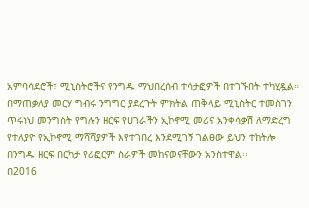አምባሳደሮች፣ ሚኒስትሮችና የንግዱ ማህበረሰብ ተሳታፎዎች በተገኙበት ተካሂዷል።
በማጠቃለያ መርሃ ግብሩ ንግግር ያደረጉት ምክትል ጠቅላይ ሚኒስትር ተመስገን ጥሩነህ መንግስት የግሉን ዘርፍ የሀገራችን ኢኮኖሚ መሪና አንቀሳቃሽ ለማድረግ የተለያዮ የኢኮኖሚ ማሻሻያዎች እየተገበረ እንደሚገኝ ገልፀው ይህን ተከትሎ በንግዱ ዘርፍ በርካታ የሪፎርም ስራዎች መከናወናቸውን አንስተዋል፡፡
በ2016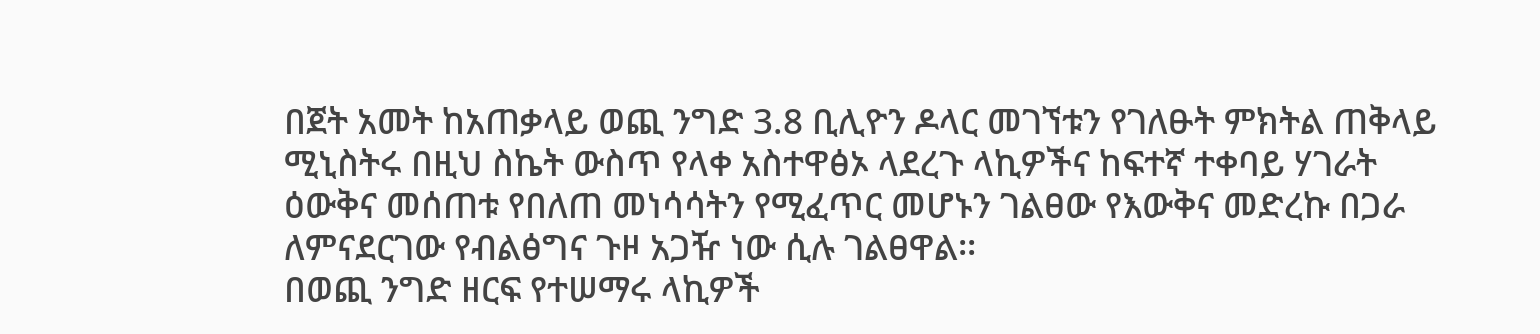በጀት አመት ከአጠቃላይ ወጪ ንግድ 3.8 ቢሊዮን ዶላር መገኘቱን የገለፁት ምክትል ጠቅላይ ሚኒስትሩ በዚህ ስኬት ውስጥ የላቀ አስተዋፅኦ ላደረጉ ላኪዎችና ከፍተኛ ተቀባይ ሃገራት ዕውቅና መሰጠቱ የበለጠ መነሳሳትን የሚፈጥር መሆኑን ገልፀው የእውቅና መድረኩ በጋራ ለምናደርገው የብልፅግና ጉዞ አጋዥ ነው ሲሉ ገልፀዋል፡፡
በወጪ ንግድ ዘርፍ የተሠማሩ ላኪዎች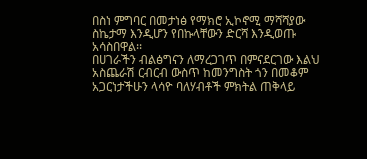በስነ ምግባር በመታነፅ የማክሮ ኢኮኖሚ ማሻሻያው ስኬታማ እንዲሆን የበኩላቸውን ድርሻ እንዲወጡ አሳስበዋል፡፡
በሀገራችን ብልፅግናን ለማረጋገጥ በምናደርገው እልህ አስጨራሽ ርብርብ ውስጥ ከመንግስት ጎን በመቆም አጋርነታችሁን ላሳዮ ባለሃብቶች ምክትል ጠቅላይ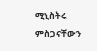ሚኒስትሩ ምስጋናቸውን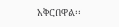አቅርበዋል፡፡